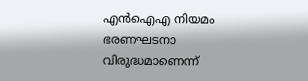എൻഐഎ നിയമം ഭരണഘടനാ വിരുദ്ധമാണെന്ന്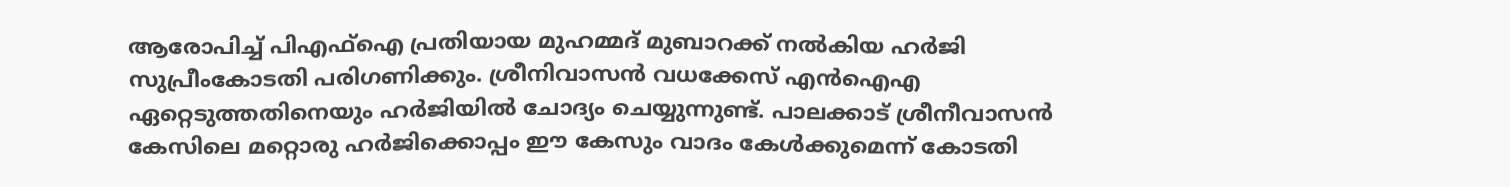ആരോപിച്ച് പിഎഫ്ഐ പ്രതിയായ മുഹമ്മദ് മുബാറക്ക് നൽകിയ ഹർജി സുപ്രീംകോടതി പരിഗണിക്കും. ശ്രീനിവാസൻ വധക്കേസ് എൻഐഎ ഏറ്റെടുത്തതിനെയും ഹർജിയിൽ ചോദ്യം ചെയ്യുന്നുണ്ട്. പാലക്കാട് ശ്രീനീവാസൻ കേസിലെ മറ്റൊരു ഹർജിക്കൊപ്പം ഈ കേസും വാദം കേൾക്കുമെന്ന് കോടതി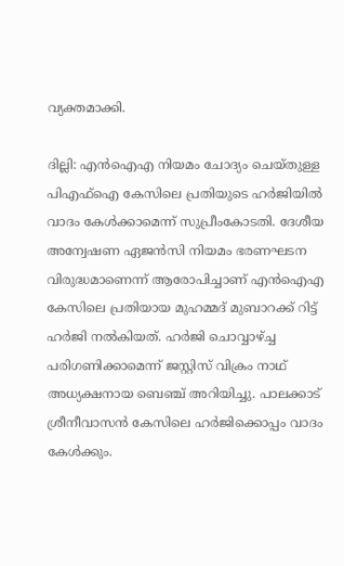വ്യക്തമാക്കി.

ദില്ലി: എൻഐഎ നിയമം ചോദ്യം ചെയ്തുള്ള പിഎഫ്ഐ കേസിലെ പ്രതിയുടെ ഹർജിയിൽ വാദം കേൾക്കാമെന്ന് സുപ്രീംകോടതി. ദേശീയ അന്വേഷണ ഏജൻസി നിയമം ഭരണഘടന വിരുദ്ധമാണെന്ന് ആരോപിച്ചാണ് എൻഐഎ കേസിലെ പ്രതിയായ മുഹമ്മദ് മുബാറക്ക് റിട്ട് ഹർജി നൽകിയത്. ഹർജി ചൊവ്വാഴ്ച്ച പരിഗണിക്കാമെന്ന് ജസ്റ്റിസ് വിക്രം നാഥ് അധ്യക്ഷനായ ബെഞ്ച് അറിയിച്ചു. പാലക്കാട് ശ്രീനീവാസൻ കേസിലെ ഹർജിക്കൊപ്പം വാദം കേൾക്കും.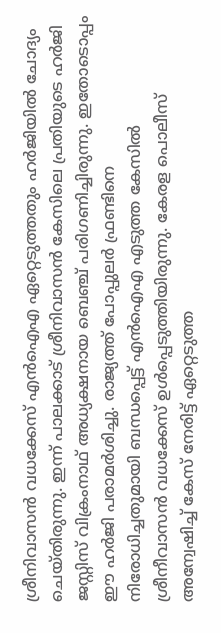ശ്രീനിവാസൻ വധക്കേസ് എൻഐഎ ഏറ്റെടുത്തതും ഹർജിയിൽ ചോദ്യം ചെയ്തിരുന്നു. ഇന്ന് പാലക്കാട് ശ്രീനിവാസൻ കേസിലെ പ്രതിയുടെ ഹർജി ജസ്റ്റിസ് വിക്രംനാഥ് അധ്യക്ഷനായ ബെഞ്ച് പരിഗണിച്ചിരുന്നു. ഇതോടൊപ്പം ഈ ഹർജി പരാമർശിച്ചു. രാജ്യത്ത് പോപ്പുലർ ഫ്രണ്ടിനെ നിരോധിച്ചതുമായി ബന്ധപ്പെട്ട് എൻഐഎ എടുത്ത കേസിൽ ശ്രീനീവാസൻ വധക്കേസ് ഉൾപ്പെടുത്തിയിരുന്നു. കേരള പൊലീസ് അന്വേഷിച്ച് കേസ് നേരിട്ട് ഏറ്റെടുത്ത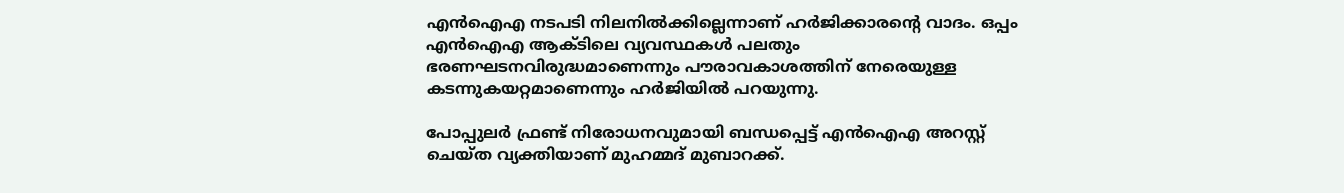എൻഐഎ നടപടി നിലനിൽക്കില്ലെന്നാണ് ഹർജിക്കാരന്റെ വാദം. ഒപ്പം എൻഐഎ ആക്ടിലെ വ്യവസ്ഥകൾ പലതും ഭരണഘടനവിരുദ്ധമാണെന്നും പൗരാവകാശത്തിന് നേരെയുള്ള കടന്നുകയറ്റമാണെന്നും ഹർജിയിൽ പറയുന്നു.

പോപ്പുലർ ഫ്രണ്ട് നിരോധനവുമായി ബന്ധപ്പെട്ട് എൻഐഎ അറസ്റ്റ് ചെയ്ത വ്യക്തിയാണ് മുഹമ്മദ് മുബാറക്ക്.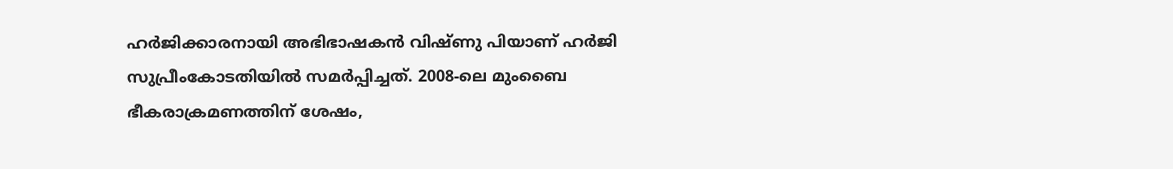ഹർജിക്കാരനായി അഭിഭാഷകൻ വിഷ്ണു പിയാണ് ഹർജി സുപ്രീംകോടതിയിൽ സമർപ്പിച്ചത്. 2008-ലെ മുംബൈ ഭീകരാക്രമണത്തിന് ശേഷം,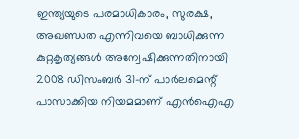ഇന്ത്യയുടെ പരമാധികാരം, സുരക്ഷ, അഖണ്ഡത എന്നിവയെ ബാധിക്കുന്ന കുറ്റകൃത്യങ്ങൾ അന്വേഷിക്കുന്നതിനായി 2008 ഡിസംബർ 31-ന് പാർലമെന്റ് പാസാക്കിയ നിയമമാണ് എൻഐഎ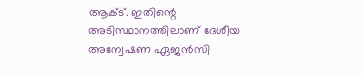ആക്ട്. ഇതിന്റെ അടിസ്ഥാനത്തിലാണ് ദേശീയ അന്വേഷണ ഏജൻസി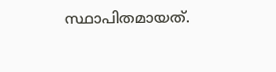സ്ഥാപിതമായത്.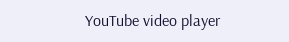YouTube video player